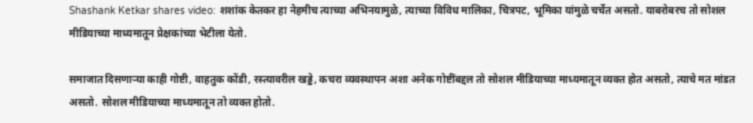Shashank Ketkar shares video: शशांक केतकर हा नेहमीच त्याच्या अभिनयामुळे, त्याच्या विविध मालिका, चित्रपट, भूमिका यांमुळे चर्चेत असतो. याबरोबरच तो सोशल मीडियाच्या माध्यमातून प्रेक्षकांच्या भेटीला येतो.

समाजात दिसणाऱ्या काही गोष्टी, वाहतुक कोंडी, रस्त्यावरील खड्डे, कचरा व्यवस्थापन अशा अनेक गोष्टींबद्दल तो सोशल मीडियाच्या माध्यमातून व्यक्त होत असतो, त्याचे मत मांडत असतो. सोशल मीडियाच्या माध्यमातून तो व्यक्त होतो.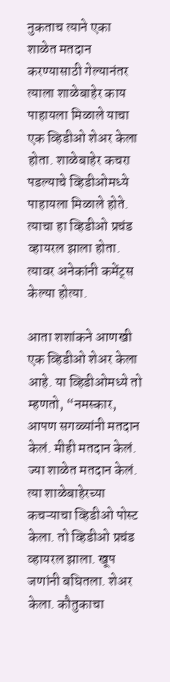नुकताच त्याने एका शाळेत मतदान करण्यासाठी गेल्यानंतर त्याला शाळेबाहेर काय पाहायला मिळाले याचा एक व्हिडीओ शेअर केला होता. शाळेबाहेर कचरा पडल्याचे व्हिडीओमध्ये पाहायला मिळाले होते. त्याचा हा व्हिडीओ प्रचंड व्हायरल झाला होता. त्यावर अनेकांनी कमेंट्स केल्या होत्या.

आता शशांकने आणखी एक व्हिडीओ शेअर केला आहे. या व्हिडीओमध्ये तो म्हणतो, “नमस्कार, आपण सगळ्यांनी मतदान केलं. मीही मतदान केलं. ज्या शाळेत मतदान केलं. त्या शाळेबाहेरच्या कचऱ्याचा व्हिडीओ पोस्ट केला. तो व्हिडीओ प्रचंड व्हायरल झाला. खूप जणांनी बघितला. शेअर केला. कौतुकाचा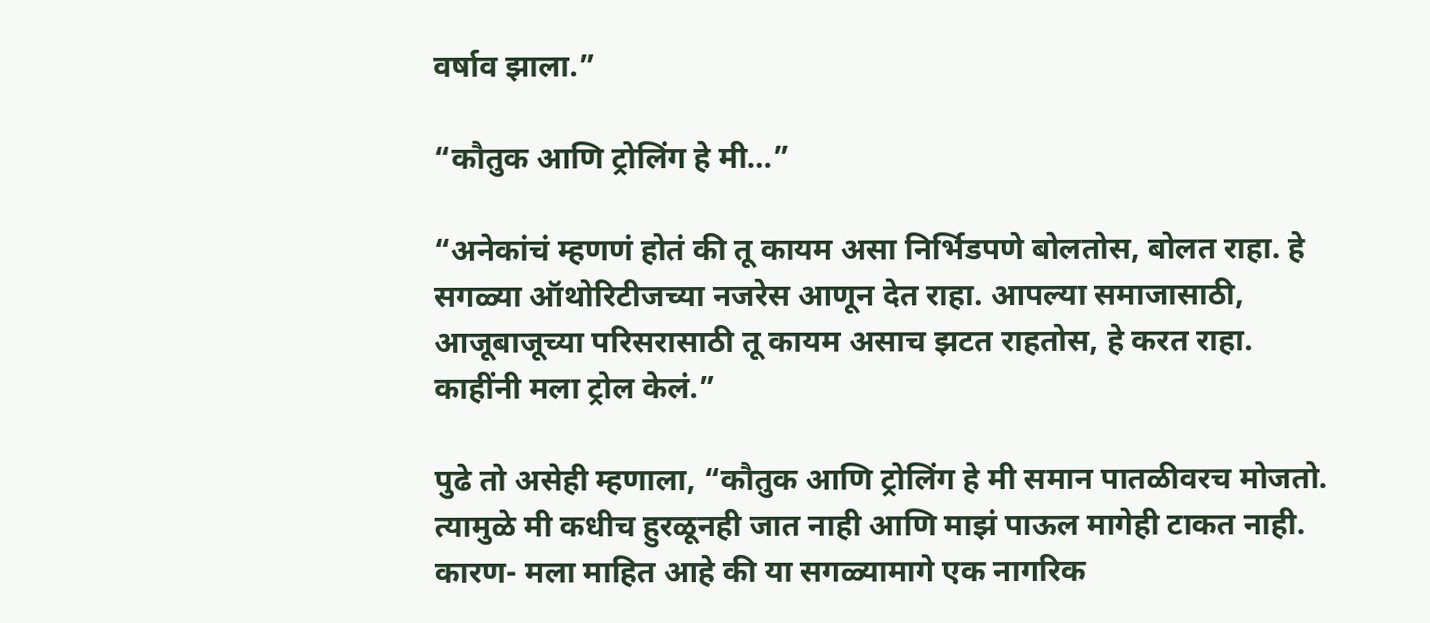वर्षाव झाला.”

“कौतुक आणि ट्रोलिंग हे मी…”

“अनेकांचं म्हणणं होतं की तू कायम असा निर्भिडपणे बोलतोस, बोलत राहा. हे सगळ्या ऑथोरिटीजच्या नजरेस आणून देत राहा. आपल्या समाजासाठी, आजूबाजूच्या परिसरासाठी तू कायम असाच झटत राहतोस, हे करत राहा. काहींनी मला ट्रोल केलं.”

पुढे तो असेही म्हणाला, “कौतुक आणि ट्रोलिंग हे मी समान पातळीवरच मोजतो. त्यामुळे मी कधीच हुरळूनही जात नाही आणि माझं पाऊल मागेही टाकत नाही. कारण- मला माहित आहे की या सगळ्यामागे एक नागरिक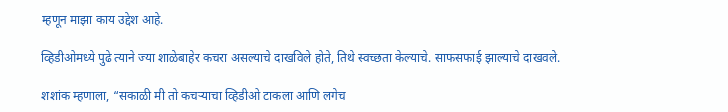म्हणून माझा काय उद्देश आहे.

व्हिडीओमध्ये पुढे त्याने ज्या शाळेबाहेर कचरा असल्याचे दाखविले होते, तिथे स्वच्छता केल्याचे. साफसफाई झाल्याचे दाखवले.

शशांक म्हणाला, “सकाळी मी तो कचऱ्याचा व्हिडीओ टाकला आणि लगेच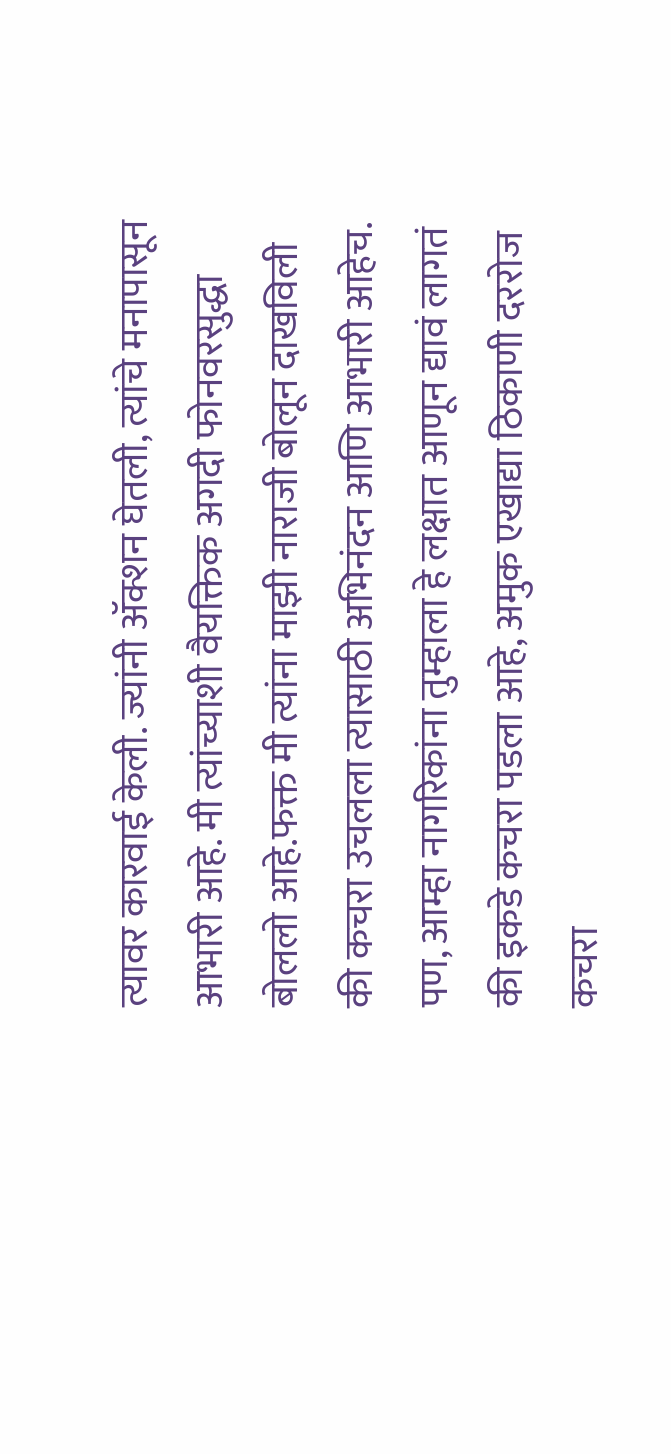त्यावर कारवाई केली. ज्यांनी ॲक्शन घेतली, त्यांचे मनापासून आभारी आहे. मी त्यांच्याशी वैयक्तिक अगदी फोनवरसुद्धा बोललो आहे.फक्त मी त्यांना माझी नाराजी बोलून दाखविली की कचरा उचलला त्यासाठी अभिनंदन आणि आभारी आहेच. पण, आम्हा नागरिकांना तुम्हाला हे लक्षात आणून द्यावं लागतं की इकडे कचरा पडला आहे, अमुक एखाद्या ठिकाणी दररोज कचरा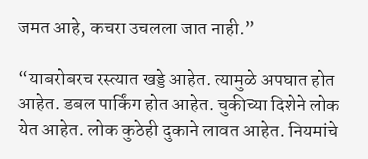जमत आहे, कचरा उचलला जात नाही.”

“याबरोबरच रस्त्यात खड्डे आहेत. त्यामुळे अपघात होत आहेत. डबल पार्किंग होत आहेत. चुकीच्या दिशेने लोक येत आहेत. लोक कुठेही दुकाने लावत आहेत. नियमांचे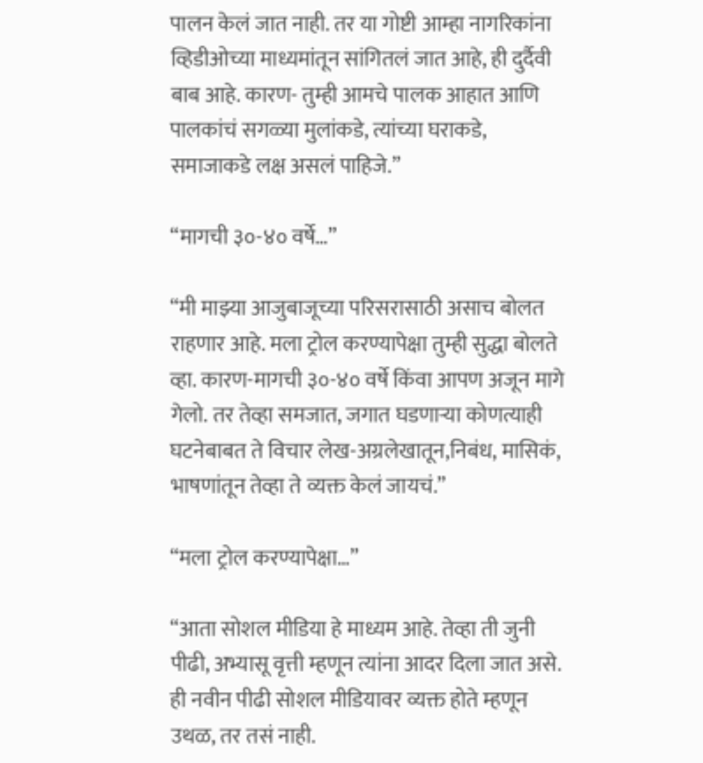पालन केलं जात नाही. तर या गोष्टी आम्हा नागरिकांना व्हिडीओच्या माध्यमांतून सांगितलं जात आहे, ही दुर्दैवी बाब आहे. कारण- तुम्ही आमचे पालक आहात आणि पालकांचं सगळ्या मुलांकडे, त्यांच्या घराकडे, समाजाकडे लक्ष असलं पाहिजे.”

“मागची ३०-४० वर्षे…”

“मी माझ्या आजुबाजूच्या परिसरासाठी असाच बोलत राहणार आहे. मला ट्रोल करण्यापेक्षा तुम्ही सुद्धा बोलते व्हा. कारण-मागची ३०-४० वर्षे किंवा आपण अजून मागे गेलो. तर तेव्हा समजात, जगात घडणाऱ्या कोणत्याही घटनेबाबत ते विचार लेख-अग्रलेखातून,निबंध, मासिकं, भाषणांतून तेव्हा ते व्यक्त केलं जायचं.”

“मला ट्रोल करण्यापेक्षा…”

“आता सोशल मीडिया हे माध्यम आहे. तेव्हा ती जुनी पीढी, अभ्यासू वृत्ती म्हणून त्यांना आदर दिला जात असे. ही नवीन पीढी सोशल मीडियावर व्यक्त होते म्हणून उथळ, तर तसं नाही.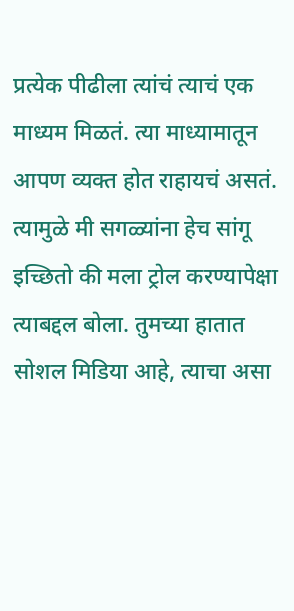प्रत्येक पीढीला त्यांचं त्याचं एक माध्यम मिळतं. त्या माध्यामातून आपण व्यक्त होत राहायचं असतं. त्यामुळे मी सगळ्यांना हेच सांगू इच्छितो की मला ट्रोल करण्यापेक्षा त्याबद्दल बोला. तुमच्या हातात सोशल मिडिया आहे, त्याचा असा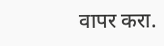वापर करा.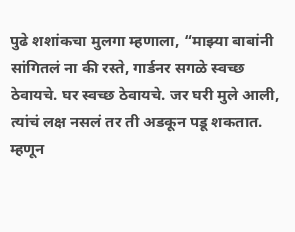पुढे शशांकचा मुलगा म्हणाला, “माझ्या बाबांनी सांगितलं ना की रस्ते, गार्डनर सगळे स्वच्छ ठेवायचे. घर स्वच्छ ठेवायचे. जर घरी मुले आली, त्यांचं लक्ष नसलं तर ती अडकून पडू शकतात. म्हणून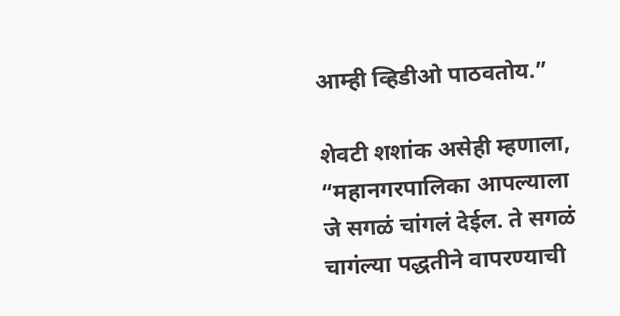आम्ही व्हिडीओ पाठवतोय.”

शेवटी शशांक असेही म्हणाला, “महानगरपालिका आपल्याला जे सगळं चांगलं देईल. ते सगळं चागंल्या पद्धतीने वापरण्याची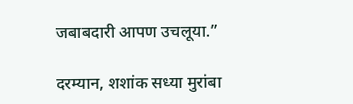जबाबदारी आपण उचलूया.”

दरम्यान, शशांक सध्या मुरांबा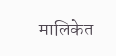मालिकेत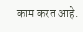काम करत आहे.